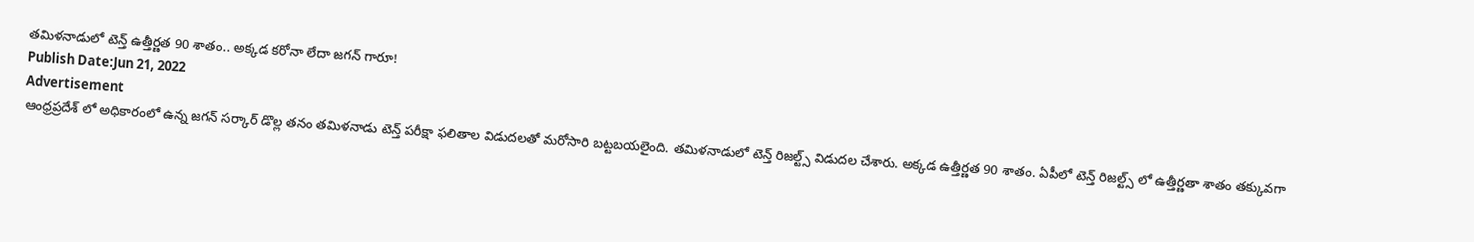తమిళనాడులో టెన్త్ ఉత్తీర్ణత 90 శాతం.. అక్కడ కరోనా లేదా జగన్ గారూ!
Publish Date:Jun 21, 2022
Advertisement
ఆంధ్రప్రదేశ్ లో అధికారంలో ఉన్న జగన్ సర్కార్ డొల్ల తనం తమిళనాడు టెన్త్ పరీక్షా ఫలితాల విడుదలతో మరోసారి బట్టబయలైంది. తమిళనాడులో టెన్త్ రిజల్ట్స్ విడుదల చేశారు. అక్కడ ఉత్తీర్ణత 90 శాతం. ఏపీలో టెన్త్ రిజల్ట్స్ లో ఉత్తీర్ణతా శాతం తక్కువగా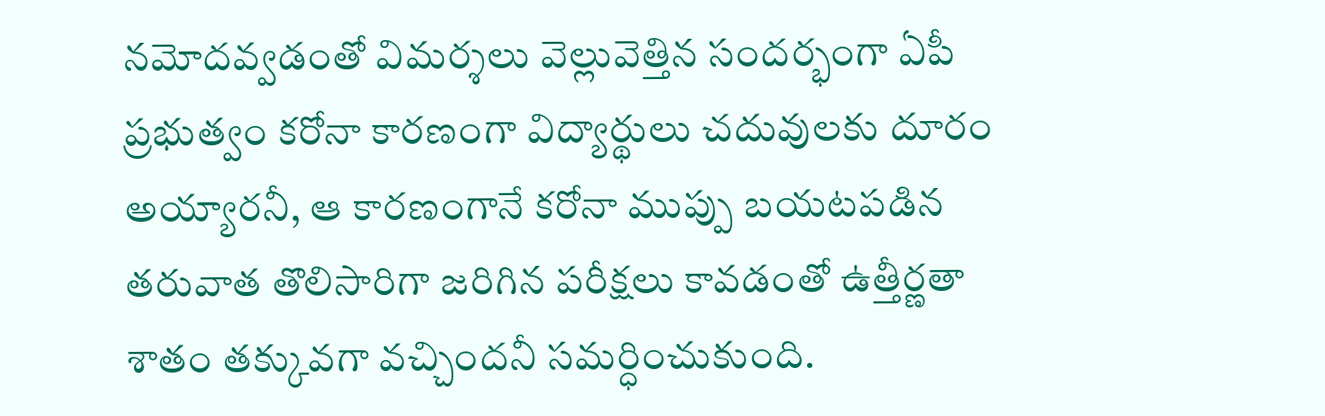నమోదవ్వడంతో విమర్శలు వెల్లువెత్తిన సందర్భంగా ఏపీ ప్రభుత్వం కరోనా కారణంగా విద్యార్థులు చదువులకు దూరం అయ్యారనీ, ఆ కారణంగానే కరోనా ముప్పు బయటపడిన తరువాత తొలిసారిగా జరిగిన పరీక్షలు కావడంతో ఉత్తీర్ణతా శాతం తక్కువగా వచ్చిందనీ సమర్ధించుకుంది.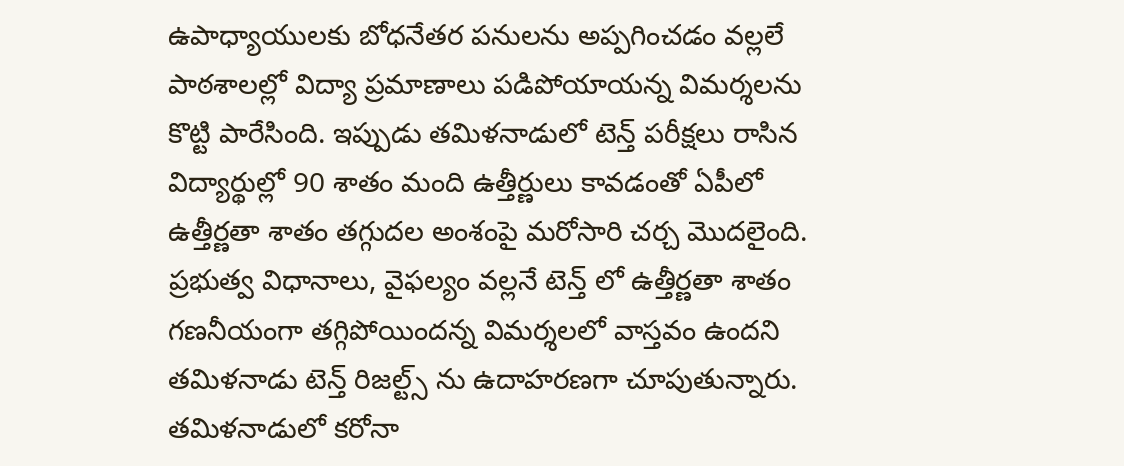ఉపాధ్యాయులకు బోధనేతర పనులను అప్పగించడం వల్లలే పాఠశాలల్లో విద్యా ప్రమాణాలు పడిపోయాయన్న విమర్శలను కొట్టి పారేసింది. ఇప్పుడు తమిళనాడులో టెన్త్ పరీక్షలు రాసిన విద్యార్థుల్లో 90 శాతం మంది ఉత్తీర్ణులు కావడంతో ఏపీలో ఉత్తీర్ణతా శాతం తగ్గుదల అంశంపై మరోసారి చర్చ మొదలైంది. ప్రభుత్వ విధానాలు, వైఫల్యం వల్లనే టెన్త్ లో ఉత్తీర్ణతా శాతం గణనీయంగా తగ్గిపోయిందన్న విమర్శలలో వాస్తవం ఉందని తమిళనాడు టెన్త్ రిజల్ట్స్ ను ఉదాహరణగా చూపుతున్నారు. తమిళనాడులో కరోనా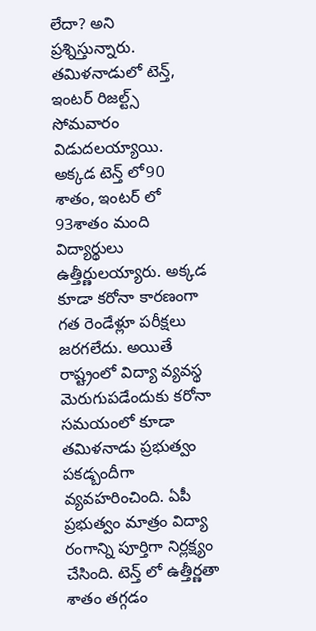లేదా? అని ప్రశ్నిస్తున్నారు. తమిళనాడులో టెన్త్, ఇంటర్ రిజల్ట్స్ సోమవారం విడుదలయ్యాయి. అక్కడ టెన్త్ లో90 శాతం, ఇంటర్ లో 93శాతం మంది విద్యార్థులు ఉత్తీర్ణులయ్యారు. అక్కడ కూడా కరోనా కారణంగా గత రెండేళ్లూ పరీక్షలు జరగలేదు. అయితే రాష్ట్రంలో విద్యా వ్యవస్థ మెరుగుపడేందుకు కరోనా సమయంలో కూడా తమిళనాడు ప్రభుత్వం పకడ్బందీగా వ్యవహరించింది. ఏపీ ప్రభుత్వం మాత్రం విద్యా రంగాన్ని పూర్తిగా నిర్లక్ష్యం చేసింది. టెన్త్ లో ఉత్తీర్ణతా శాతం తగ్గడం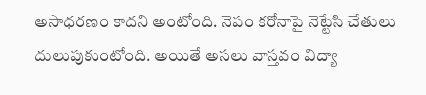అసాధరణం కాదని అంటోంది. నెపం కరోనాపై నెట్టేసి చేతులు దులుపుకుంటోంది. అయితే అసలు వాస్తవం విద్యా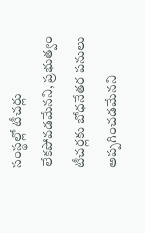సంస్థల్లో టీచర్లు లేకపోవడమేనని, ప్రభుత్వం టీచర్లకు బోధనేతర పనులు అప్పగించడమేనని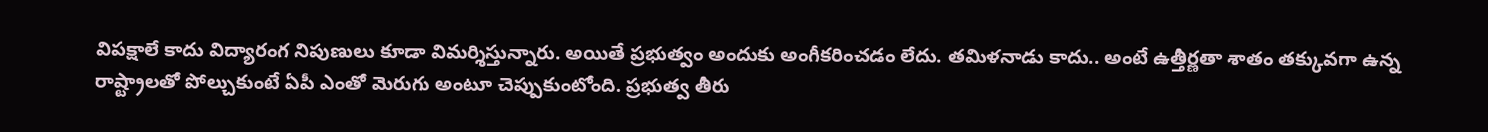విపక్షాలే కాదు విద్యారంగ నిపుణులు కూడా విమర్శిస్తున్నారు. అయితే ప్రభుత్వం అందుకు అంగీకరించడం లేదు. తమిళనాడు కాదు.. అంటే ఉత్తీర్ణతా శాతం తక్కువగా ఉన్న రాష్ట్రాలతో పోల్చుకుంటే ఏపీ ఎంతో మెరుగు అంటూ చెప్పుకుంటోంది. ప్రభుత్వ తీరు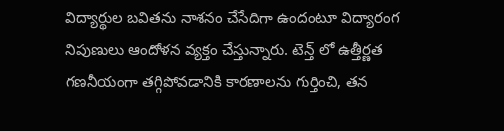విద్యార్థుల బవితను నాశనం చేసేదిగా ఉందంటూ విద్యారంగ నిపుణులు ఆందోళన వ్యక్తం చేస్తున్నారు. టెన్త్ లో ఉత్తీర్ణత గణనీయంగా తగ్గిపోవడానికి కారణాలను గుర్తించి, తన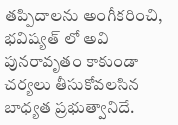తప్పిదాలను అంగీకరించి, భవిష్యత్ లో అవి పునరావృతం కాకుండా చర్యలు తీసుకోవలసిన బాధ్యత ప్రభుత్వానిదే.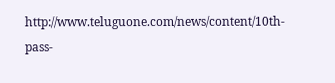http://www.teluguone.com/news/content/10th-pass-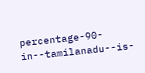percentage-90-in--tamilanadu--is-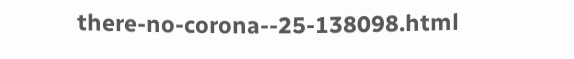there-no-corona--25-138098.html